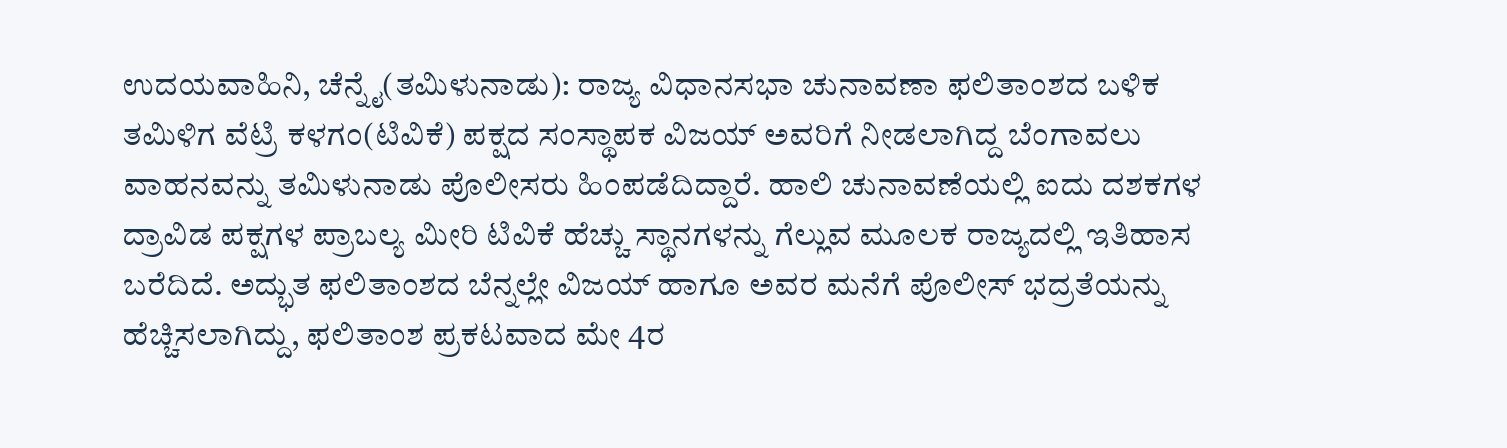ಉದಯವಾಹಿನಿ, ಚೆನ್ನೈ(ತಮಿಳುನಾಡು): ರಾಜ್ಯ ವಿಧಾನಸಭಾ ಚುನಾವಣಾ ಫಲಿತಾಂಶದ ಬಳಿಕ ತಮಿಳಿಗ ವೆಟ್ರಿ ಕಳಗಂ(ಟಿವಿಕೆ) ಪಕ್ಷದ ಸಂಸ್ಥಾಪಕ ವಿಜಯ್ ಅವರಿಗೆ ನೀಡಲಾಗಿದ್ದ ಬೆಂಗಾವಲು ವಾಹನವನ್ನು ತಮಿಳುನಾಡು ಪೊಲೀಸರು ಹಿಂಪಡೆದಿದ್ದಾರೆ. ಹಾಲಿ ಚುನಾವಣೆಯಲ್ಲಿ ಐದು ದಶಕಗಳ ದ್ರಾವಿಡ ಪಕ್ಷಗಳ ಪ್ರಾಬಲ್ಯ ಮೀರಿ ಟಿವಿಕೆ ಹೆಚ್ಚು ಸ್ಥಾನಗಳನ್ನು ಗೆಲ್ಲುವ ಮೂಲಕ ರಾಜ್ಯದಲ್ಲಿ ಇತಿಹಾಸ ಬರೆದಿದೆ. ಅದ್ಭುತ ಫಲಿತಾಂಶದ ಬೆನ್ನಲ್ಲೇ ವಿಜಯ್ ಹಾಗೂ ಅವರ ಮನೆಗೆ ಪೊಲೀಸ್ ಭದ್ರತೆಯನ್ನು ಹೆಚ್ಚಿಸಲಾಗಿದ್ದು, ಫಲಿತಾಂಶ ಪ್ರಕಟವಾದ ಮೇ 4ರ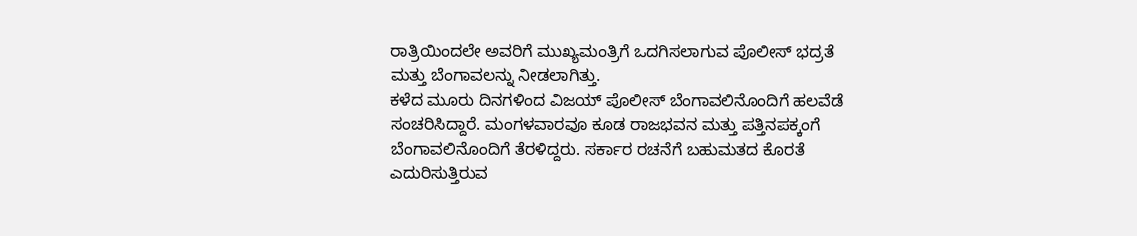ರಾತ್ರಿಯಿಂದಲೇ ಅವರಿಗೆ ಮುಖ್ಯಮಂತ್ರಿಗೆ ಒದಗಿಸಲಾಗುವ ಪೊಲೀಸ್ ಭದ್ರತೆ ಮತ್ತು ಬೆಂಗಾವಲನ್ನು ನೀಡಲಾಗಿತ್ತು.
ಕಳೆದ ಮೂರು ದಿನಗಳಿಂದ ವಿಜಯ್ ಪೊಲೀಸ್ ಬೆಂಗಾವಲಿನೊಂದಿಗೆ ಹಲವೆಡೆ ಸಂಚರಿಸಿದ್ದಾರೆ. ಮಂಗಳವಾರವೂ ಕೂಡ ರಾಜಭವನ ಮತ್ತು ಪತ್ತಿನಪಕ್ಕಂಗೆ ಬೆಂಗಾವಲಿನೊಂದಿಗೆ ತೆರಳಿದ್ದರು. ಸರ್ಕಾರ ರಚನೆಗೆ ಬಹುಮತದ ಕೊರತೆ ಎದುರಿಸುತ್ತಿರುವ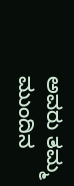ಅವರು ತಮ್ಮ ಮುಂದಿನ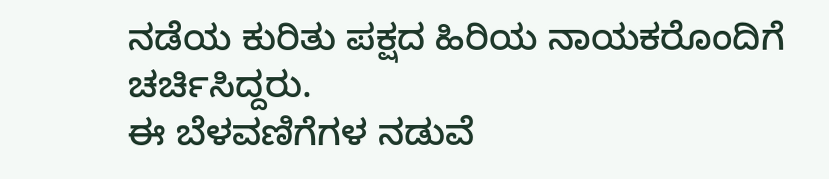ನಡೆಯ ಕುರಿತು ಪಕ್ಷದ ಹಿರಿಯ ನಾಯಕರೊಂದಿಗೆ ಚರ್ಚಿಸಿದ್ದರು.
ಈ ಬೆಳವಣಿಗೆಗಳ ನಡುವೆ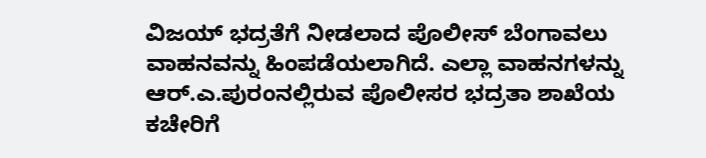ವಿಜಯ್ ಭದ್ರತೆಗೆ ನೀಡಲಾದ ಪೊಲೀಸ್ ಬೆಂಗಾವಲು ವಾಹನವನ್ನು ಹಿಂಪಡೆಯಲಾಗಿದೆ. ಎಲ್ಲಾ ವಾಹನಗಳನ್ನು ಆರ್.ಎ.ಪುರಂನಲ್ಲಿರುವ ಪೊಲೀಸರ ಭದ್ರತಾ ಶಾಖೆಯ ಕಚೇರಿಗೆ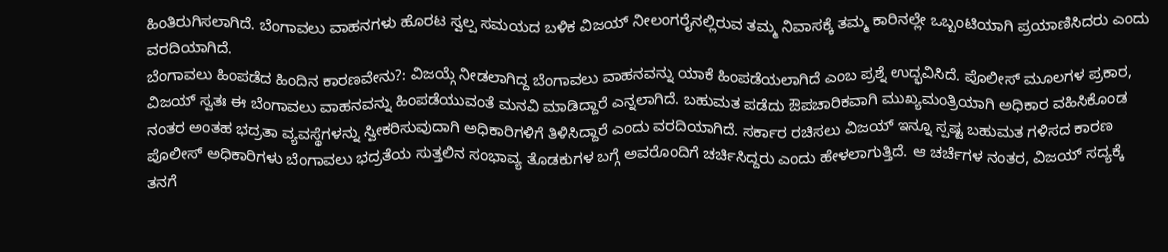ಹಿಂತಿರುಗಿಸಲಾಗಿದೆ. ಬೆಂಗಾವಲು ವಾಹನಗಳು ಹೊರಟ ಸ್ವಲ್ಪ ಸಮಯದ ಬಳಿಕ ವಿಜಯ್ ನೀಲಂಗರೈನಲ್ಲಿರುವ ತಮ್ಮ ನಿವಾಸಕ್ಕೆ ತಮ್ಮ ಕಾರಿನಲ್ಲೇ ಒಬ್ಬಂಟಿಯಾಗಿ ಪ್ರಯಾಣಿಸಿದರು ಎಂದು ವರದಿಯಾಗಿದೆ.
ಬೆಂಗಾವಲು ಹಿಂಪಡೆದ ಹಿಂದಿನ ಕಾರಣವೇನು?: ವಿಜಯ್ಗೆ ನೀಡಲಾಗಿದ್ದ ಬೆಂಗಾವಲು ವಾಹನವನ್ನು ಯಾಕೆ ಹಿಂಪಡೆಯಲಾಗಿದೆ ಎಂಬ ಪ್ರಶ್ನೆ ಉದ್ಭವಿಸಿದೆ. ಪೊಲೀಸ್ ಮೂಲಗಳ ಪ್ರಕಾರ, ವಿಜಯ್ ಸ್ವತಃ ಈ ಬೆಂಗಾವಲು ವಾಹನವನ್ನು ಹಿಂಪಡೆಯುವಂತೆ ಮನವಿ ಮಾಡಿದ್ದಾರೆ ಎನ್ನಲಾಗಿದೆ. ಬಹುಮತ ಪಡೆದು ಔಪಚಾರಿಕವಾಗಿ ಮುಖ್ಯಮಂತ್ರಿಯಾಗಿ ಅಧಿಕಾರ ವಹಿಸಿಕೊಂಡ ನಂತರ ಅಂತಹ ಭದ್ರತಾ ವ್ಯವಸ್ಥೆಗಳನ್ನು ಸ್ವೀಕರಿಸುವುದಾಗಿ ಅಧಿಕಾರಿಗಳಿಗೆ ತಿಳಿಸಿದ್ದಾರೆ ಎಂದು ವರದಿಯಾಗಿದೆ. ಸರ್ಕಾರ ರಚಿಸಲು ವಿಜಯ್ ಇನ್ನೂ ಸ್ಪಷ್ಟ ಬಹುಮತ ಗಳಿಸದ ಕಾರಣ ಪೊಲೀಸ್ ಅಧಿಕಾರಿಗಳು ಬೆಂಗಾವಲು ಭದ್ರತೆಯ ಸುತ್ತಲಿನ ಸಂಭಾವ್ಯ ತೊಡಕುಗಳ ಬಗ್ಗೆ ಅವರೊಂದಿಗೆ ಚರ್ಚಿಸಿದ್ದರು ಎಂದು ಹೇಳಲಾಗುತ್ತಿದೆ. ಆ ಚರ್ಚೆಗಳ ನಂತರ, ವಿಜಯ್ ಸದ್ಯಕ್ಕೆ ತನಗೆ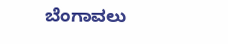ಬೆಂಗಾವಲು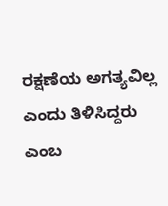ರಕ್ಷಣೆಯ ಅಗತ್ಯವಿಲ್ಲ ಎಂದು ತಿಳಿಸಿದ್ದರು ಎಂಬ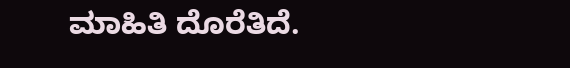ಮಾಹಿತಿ ದೊರೆತಿದೆ.